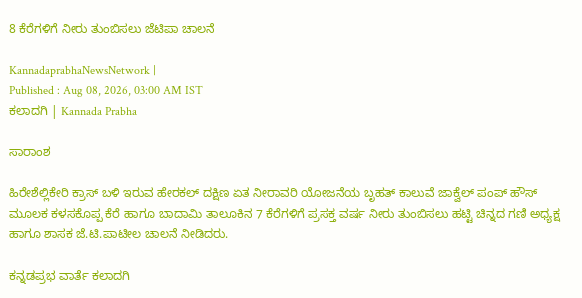8 ಕೆರೆಗಳಿಗೆ ನೀರು ತುಂಬಿಸಲು ಜೆಟಿಪಾ ಚಾಲನೆ

KannadaprabhaNewsNetwork |
Published : Aug 08, 2026, 03:00 AM IST
ಕಲಾದಗಿ | Kannada Prabha

ಸಾರಾಂಶ

ಹಿರೇಶೆಲ್ಲಿಕೇರಿ ಕ್ರಾಸ್ ಬಳಿ ಇರುವ ಹೇರಕಲ್ ದಕ್ಷಿಣ ಏತ ನೀರಾವರಿ ಯೋಜನೆಯ ಬೃಹತ್ ಕಾಲುವೆ ಜಾಕ್ವೆಲ್ ಪಂಪ್‌ ಹೌಸ್‌ ಮೂಲಕ ಕಳಸಕೊಪ್ಪ ಕೆರೆ ಹಾಗೂ ಬಾದಾಮಿ ತಾಲೂಕಿನ 7 ಕೆರೆಗಳಿಗೆ ಪ್ರಸಕ್ತ ವರ್ಷ ನೀರು ತುಂಬಿಸಲು ಹಟ್ಟಿ ಚಿನ್ನದ ಗಣಿ ಅಧ್ಯಕ್ಷ ಹಾಗೂ ಶಾಸಕ ಜೆ.ಟಿ.ಪಾಟೀಲ ಚಾಲನೆ ನೀಡಿದರು.

ಕನ್ನಡಪ್ರಭ ವಾರ್ತೆ ಕಲಾದಗಿ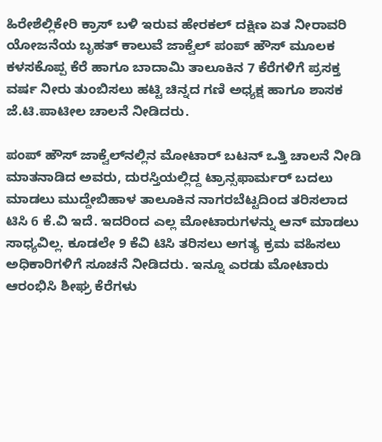ಹಿರೇಶೆಲ್ಲಿಕೇರಿ ಕ್ರಾಸ್ ಬಳಿ ಇರುವ ಹೇರಕಲ್ ದಕ್ಷಿಣ ಏತ ನೀರಾವರಿ ಯೋಜನೆಯ ಬೃಹತ್ ಕಾಲುವೆ ಜಾಕ್ವೆಲ್ ಪಂಪ್‌ ಹೌಸ್‌ ಮೂಲಕ ಕಳಸಕೊಪ್ಪ ಕೆರೆ ಹಾಗೂ ಬಾದಾಮಿ ತಾಲೂಕಿನ 7 ಕೆರೆಗಳಿಗೆ ಪ್ರಸಕ್ತ ವರ್ಷ ನೀರು ತುಂಬಿಸಲು ಹಟ್ಟಿ ಚಿನ್ನದ ಗಣಿ ಅಧ್ಯಕ್ಷ ಹಾಗೂ ಶಾಸಕ ಜೆ.ಟಿ.ಪಾಟೀಲ ಚಾಲನೆ ನೀಡಿದರು.

ಪಂಪ್‌ ಹೌಸ್‌ ಜಾಕ್ವೆಲ್‌ನಲ್ಲಿನ ಮೋಟಾರ್ ಬಟನ್ ಒತ್ತಿ ಚಾಲನೆ ನೀಡಿ ಮಾತನಾಡಿದ ಅವರು, ದುರಸ್ತಿಯಲ್ಲಿದ್ದ ಟ್ರಾನ್ಸಫಾರ್ಮರ್‌ ಬದಲು ಮಾಡಲು ಮುದ್ದೇಬಿಹಾಳ ತಾಲೂಕಿನ ನಾಗರಬೆಟ್ಟದಿಂದ ತರಿಸಲಾದ ಟಿಸಿ 6 ಕೆ.ವಿ ಇದೆ. ಇದರಿಂದ ಎಲ್ಲ ಮೋಟಾರುಗಳನ್ನು ಆನ್‌ ಮಾಡಲು ಸಾಧ್ಯವಿಲ್ಲ. ಕೂಡಲೇ 9 ಕೆವಿ ಟಿಸಿ ತರಿಸಲು ಅಗತ್ಯ ಕ್ರಮ ವಹಿಸಲು ಅಧಿಕಾರಿಗಳಿಗೆ ಸೂಚನೆ ನೀಡಿದರು. ಇನ್ನೂ ಎರಡು ಮೋಟಾರು ಆರಂಭಿಸಿ ಶೀಘ್ರ ಕೆರೆಗಳು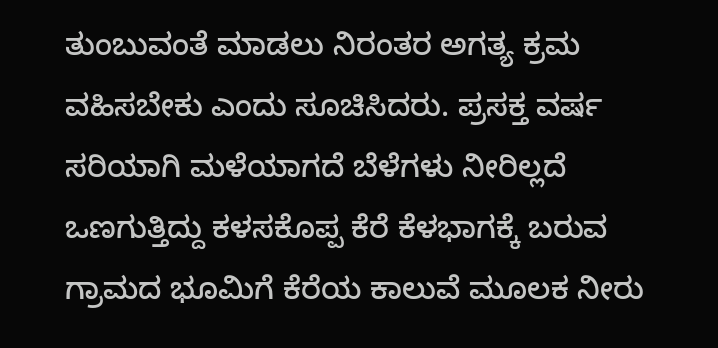ತುಂಬುವಂತೆ ಮಾಡಲು ನಿರಂತರ ಅಗತ್ಯ ಕ್ರಮ ವಹಿಸಬೇಕು ಎಂದು ಸೂಚಿಸಿದರು. ಪ್ರಸಕ್ತ ವರ್ಷ ಸರಿಯಾಗಿ ಮಳೆಯಾಗದೆ ಬೆಳೆಗಳು ನೀರಿಲ್ಲದೆ ಒಣಗುತ್ತಿದ್ದು ಕಳಸಕೊಪ್ಪ ಕೆರೆ ಕೆಳಭಾಗಕ್ಕೆ ಬರುವ ಗ್ರಾಮದ ಭೂಮಿಗೆ ಕೆರೆಯ ಕಾಲುವೆ ಮೂಲಕ ನೀರು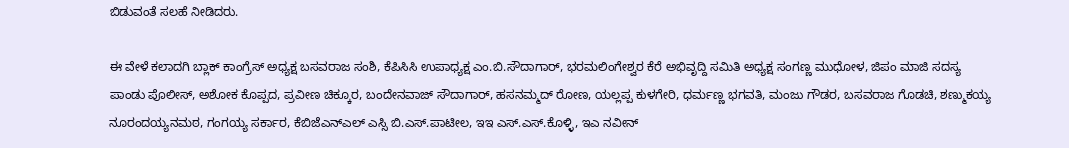ಬಿಡುವಂತೆ ಸಲಹೆ ನೀಡಿದರು.

ಈ ವೇಳೆ ಕಲಾದಗಿ ಬ್ಲಾಕ್ ಕಾಂಗ್ರೆಸ್ ಅಧ್ಯಕ್ಷ ಬಸವರಾಜ ಸಂಶಿ, ಕೆಪಿಸಿಸಿ ಉಪಾಧ್ಯಕ್ಷ ಎಂ.ಬಿ.ಸೌದಾಗಾರ್, ಭರಮಲಿಂಗೇಶ್ವರ ಕೆರೆ ಅಭಿವೃದ್ದಿ ಸಮಿತಿ ಅಧ್ಯಕ್ಷ ಸಂಗಣ್ಣ ಮುಧೋಳ, ಜಿಪಂ ಮಾಜಿ ಸದಸ್ಯ ಪಾಂಡು ಪೊಲೀಸ್, ಅಶೋಕ ಕೊಪ್ಪದ, ಪ್ರವೀಣ ಚಿಕ್ಕೂರ, ಬಂದೇನವಾಜ್ ಸೌದಾಗಾರ್, ಹಸನಮ್ಮದ್ ರೋಣ, ಯಲ್ಲಪ್ಪ ಕುಳಗೇರಿ, ಧರ್ಮಣ್ಣ ಭಗವತಿ, ಮಂಜು ಗೌಡರ, ಬಸವರಾಜ ಗೊಡಚಿ, ಶಣ್ಮುಕಯ್ಯ ನೂರಂದಯ್ಯನಮಠ, ಗಂಗಯ್ಯ ಸರ್ಕಾರ, ಕೆಬಿಜೆಎನ್‌ಎಲ್ ಎಸ್ಸಿ ಬಿ.ಎಸ್.ಪಾಟೀಲ, ಇಇ ಎಸ್.ಎಸ್.ಕೊಳ್ಳಿ, ಇಎ ನವೀನ್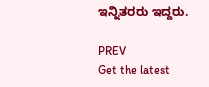ಇನ್ನಿತರರು ಇದ್ದರು.

PREV
Get the latest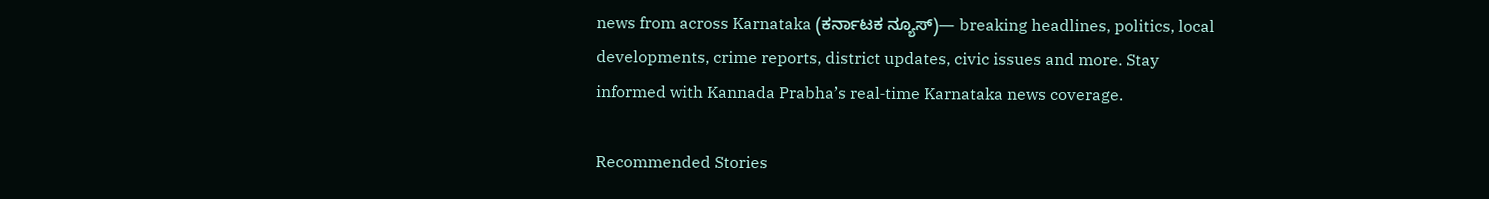news from across Karnataka (ಕರ್ನಾಟಕ ನ್ಯೂಸ್)— breaking headlines, politics, local developments, crime reports, district updates, civic issues and more. Stay informed with Kannada Prabha’s real‑time Karnataka news coverage.

Recommended Stories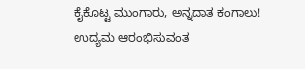ಕೈಕೊಟ್ಟ ಮುಂಗಾರು, ಅನ್ನದಾತ ಕಂಗಾಲು!
ಉದ್ಯಮ ಆರಂಭಿಸುವಂತ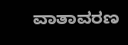ವಾತಾವರಣ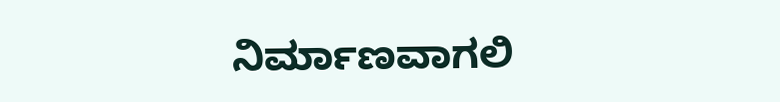ನಿರ್ಮಾಣವಾಗಲಿ